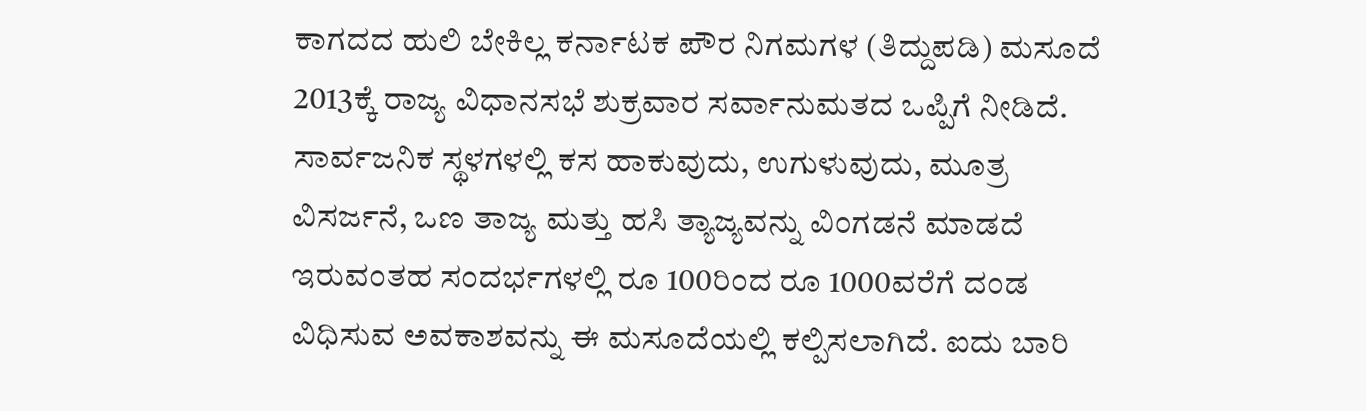ಕಾಗದದ ಹುಲಿ ಬೇಕಿಲ್ಲ ಕರ್ನಾಟಕ ಪೌರ ನಿಗಮಗಳ (ತಿದ್ದುಪಡಿ) ಮಸೂದೆ 2013ಕ್ಕೆ ರಾಜ್ಯ ವಿಧಾನಸಭೆ ಶುಕ್ರವಾರ ಸರ್ವಾನುಮತದ ಒಪ್ಪಿಗೆ ನೀಡಿದೆ. ಸಾರ್ವಜನಿಕ ಸ್ಥಳಗಳಲ್ಲಿ ಕಸ ಹಾಕುವುದು, ಉಗುಳುವುದು, ಮೂತ್ರ ವಿಸರ್ಜನೆ, ಒಣ ತಾಜ್ಯ ಮತ್ತು ಹಸಿ ತ್ಯಾಜ್ಯವನ್ನು ವಿಂಗಡನೆ ಮಾಡದೆ ಇರುವಂತಹ ಸಂದರ್ಭಗಳಲ್ಲಿ ರೂ 100ರಿಂದ ರೂ 1000ವರೆಗೆ ದಂಡ ವಿಧಿಸುವ ಅವಕಾಶವನ್ನು ಈ ಮಸೂದೆಯಲ್ಲಿ ಕಲ್ಪಿಸಲಾಗಿದೆ. ಐದು ಬಾರಿ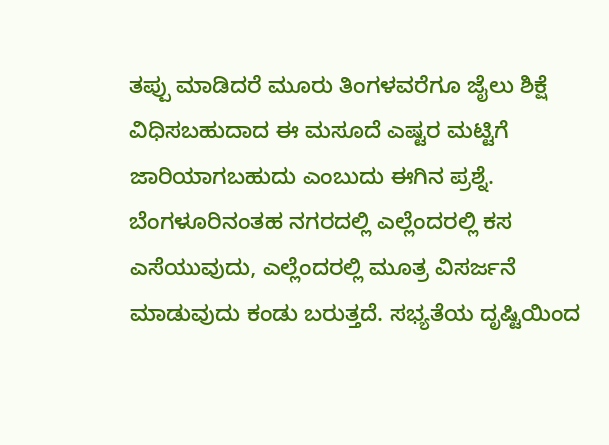ತಪ್ಪು ಮಾಡಿದರೆ ಮೂರು ತಿಂಗಳವರೆಗೂ ಜೈಲು ಶಿಕ್ಷೆ ವಿಧಿಸಬಹುದಾದ ಈ ಮಸೂದೆ ಎಷ್ಟರ ಮಟ್ಟಿಗೆ ಜಾರಿಯಾಗಬಹುದು ಎಂಬುದು ಈಗಿನ ಪ್ರಶ್ನೆ. ಬೆಂಗಳೂರಿನಂತಹ ನಗರದಲ್ಲಿ ಎಲ್ಲೆಂದರಲ್ಲಿ ಕಸ ಎಸೆಯುವುದು, ಎಲ್ಲೆಂದರಲ್ಲಿ ಮೂತ್ರ ವಿಸರ್ಜನೆ ಮಾಡುವುದು ಕಂಡು ಬರುತ್ತದೆ. ಸಭ್ಯತೆಯ ದೃಷ್ಟಿಯಿಂದ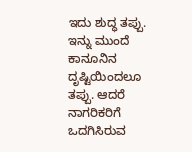ಇದು ಶುದ್ಧ ತಪ್ಪು. ಇನ್ನು ಮುಂದೆ ಕಾನೂನಿನ ದೃಷ್ಟಿಯಿಂದಲೂ ತಪ್ಪು. ಆದರೆ ನಾಗರಿಕರಿಗೆ ಒದಗಿಸಿರುವ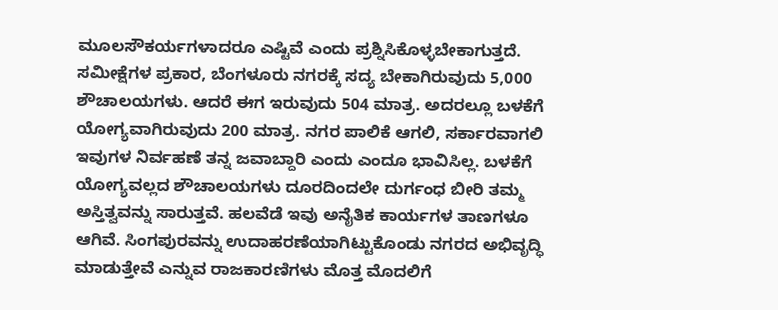ಮೂಲಸೌಕರ್ಯಗಳಾದರೂ ಎಷ್ಟಿವೆ ಎಂದು ಪ್ರಶ್ನಿಸಿಕೊಳ್ಳಬೇಕಾಗುತ್ತದೆ. ಸಮೀಕ್ಷೆಗಳ ಪ್ರಕಾರ, ಬೆಂಗಳೂರು ನಗರಕ್ಕೆ ಸದ್ಯ ಬೇಕಾಗಿರುವುದು 5,000 ಶೌಚಾಲಯಗಳು. ಆದರೆ ಈಗ ಇರುವುದು 504 ಮಾತ್ರ. ಅದರಲ್ಲೂ ಬಳಕೆಗೆ ಯೋಗ್ಯವಾಗಿರುವುದು 200 ಮಾತ್ರ. ನಗರ ಪಾಲಿಕೆ ಆಗಲಿ, ಸರ್ಕಾರವಾಗಲಿ ಇವುಗಳ ನಿರ್ವಹಣೆ ತನ್ನ ಜವಾಬ್ದಾರಿ ಎಂದು ಎಂದೂ ಭಾವಿಸಿಲ್ಲ. ಬಳಕೆಗೆ ಯೋಗ್ಯವಲ್ಲದ ಶೌಚಾಲಯಗಳು ದೂರದಿಂದಲೇ ದುರ್ಗಂಧ ಬೀರಿ ತಮ್ಮ ಅಸ್ತಿತ್ವವನ್ನು ಸಾರುತ್ತವೆ. ಹಲವೆಡೆ ಇವು ಅನೈತಿಕ ಕಾರ್ಯಗಳ ತಾಣಗಳೂ ಆಗಿವೆ. ಸಿಂಗಪುರವನ್ನು ಉದಾಹರಣೆಯಾಗಿಟ್ಟುಕೊಂಡು ನಗರದ ಅಭಿವೃದ್ಧಿ ಮಾಡುತ್ತೇವೆ ಎನ್ನುವ ರಾಜಕಾರಣಿಗಳು ಮೊತ್ತ ಮೊದಲಿಗೆ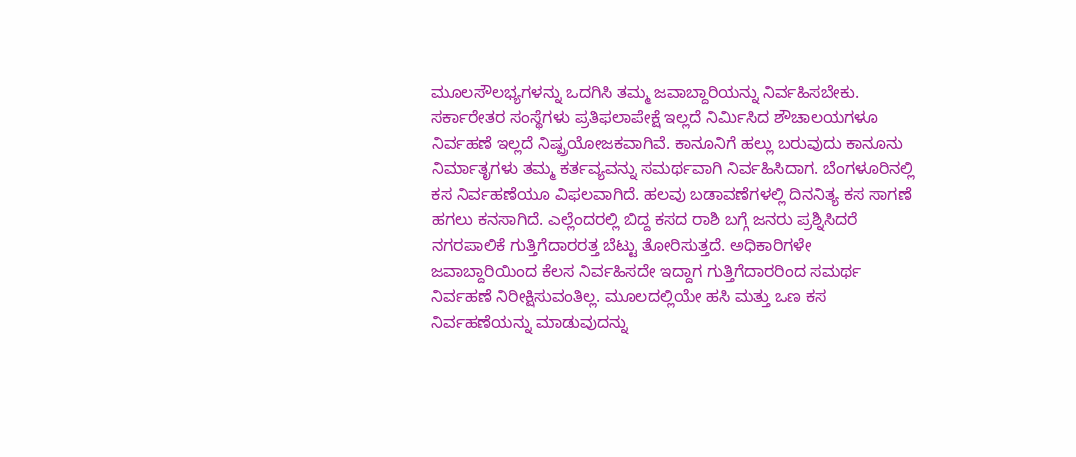ಮೂಲಸೌಲಭ್ಯಗಳನ್ನು ಒದಗಿಸಿ ತಮ್ಮ ಜವಾಬ್ದಾರಿಯನ್ನು ನಿರ್ವಹಿಸಬೇಕು. ಸರ್ಕಾರೇತರ ಸಂಸ್ಥೆಗಳು ಪ್ರತಿಫಲಾಪೇಕ್ಷೆ ಇಲ್ಲದೆ ನಿರ್ಮಿಸಿದ ಶೌಚಾಲಯಗಳೂ ನಿರ್ವಹಣೆ ಇಲ್ಲದೆ ನಿಷ್ಪ್ರಯೋಜಕವಾಗಿವೆ. ಕಾನೂನಿಗೆ ಹಲ್ಲು ಬರುವುದು ಕಾನೂನು ನಿರ್ಮಾತೃಗಳು ತಮ್ಮ ಕರ್ತವ್ಯವನ್ನು ಸಮರ್ಥವಾಗಿ ನಿರ್ವಹಿಸಿದಾಗ. ಬೆಂಗಳೂರಿನಲ್ಲಿ ಕಸ ನಿರ್ವಹಣೆಯೂ ವಿಫಲವಾಗಿದೆ. ಹಲವು ಬಡಾವಣೆಗಳಲ್ಲಿ ದಿನನಿತ್ಯ ಕಸ ಸಾಗಣೆ ಹಗಲು ಕನಸಾಗಿದೆ. ಎಲ್ಲೆಂದರಲ್ಲಿ ಬಿದ್ದ ಕಸದ ರಾಶಿ ಬಗ್ಗೆ ಜನರು ಪ್ರಶ್ನಿಸಿದರೆ ನಗರಪಾಲಿಕೆ ಗುತ್ತಿಗೆದಾರರತ್ತ ಬೆಟ್ಟು ತೋರಿಸುತ್ತದೆ. ಅಧಿಕಾರಿಗಳೇ ಜವಾಬ್ದಾರಿಯಿಂದ ಕೆಲಸ ನಿರ್ವಹಿಸದೇ ಇದ್ದಾಗ ಗುತ್ತಿಗೆದಾರರಿಂದ ಸಮರ್ಥ ನಿರ್ವಹಣೆ ನಿರೀಕ್ಷಿಸುವಂತಿಲ್ಲ. ಮೂಲದಲ್ಲಿಯೇ ಹಸಿ ಮತ್ತು ಒಣ ಕಸ ನಿರ್ವಹಣೆಯನ್ನು ಮಾಡುವುದನ್ನು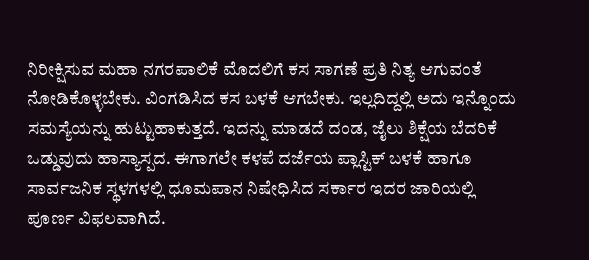ನಿರೀಕ್ಷಿಸುವ ಮಹಾ ನಗರಪಾಲಿಕೆ ಮೊದಲಿಗೆ ಕಸ ಸಾಗಣೆ ಪ್ರತಿ ನಿತ್ಯ ಆಗುವಂತೆ ನೋಡಿಕೊಳ್ಳಬೇಕು. ವಿಂಗಡಿಸಿದ ಕಸ ಬಳಕೆ ಆಗಬೇಕು. ಇಲ್ಲದಿದ್ದಲ್ಲಿ ಅದು ಇನ್ನೊಂದು ಸಮಸ್ಯೆಯನ್ನು ಹುಟ್ಟುಹಾಕುತ್ತದೆ. ಇದನ್ನು ಮಾಡದೆ ದಂಡ, ಜೈಲು ಶಿಕ್ಷೆಯ ಬೆದರಿಕೆ ಒಡ್ಡುವುದು ಹಾಸ್ಯಾಸ್ಪದ. ಈಗಾಗಲೇ ಕಳಪೆ ದರ್ಜೆಯ ಪ್ಲಾಸ್ಟಿಕ್ ಬಳಕೆ ಹಾಗೂ ಸಾರ್ವಜನಿಕ ಸ್ಥಳಗಳಲ್ಲಿ ಧೂಮಪಾನ ನಿಷೇಧಿಸಿದ ಸರ್ಕಾರ ಇದರ ಜಾರಿಯಲ್ಲಿ ಪೂರ್ಣ ವಿಫಲವಾಗಿದೆ.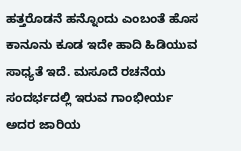ಹತ್ತರೊಡನೆ ಹನ್ನೊಂದು ಎಂಬಂತೆ ಹೊಸ ಕಾನೂನು ಕೂಡ ಇದೇ ಹಾದಿ ಹಿಡಿಯುವ ಸಾಧ್ಯತೆ ಇದೆ. ಮಸೂದೆ ರಚನೆಯ ಸಂದರ್ಭದಲ್ಲಿ ಇರುವ ಗಾಂಭೀರ್ಯ ಅದರ ಜಾರಿಯ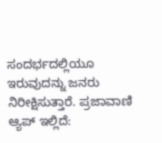ಸಂದರ್ಭದಲ್ಲಿಯೂ ಇರುವುದನ್ನು ಜನರು ನಿರೀಕ್ಷಿಸುತ್ತಾರೆ. ಪ್ರಜಾವಾಣಿ ಆ್ಯಪ್ ಇಲ್ಲಿದೆ: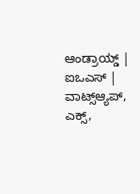ಆಂಡ್ರಾಯ್ಡ್ | ಐಒಎಸ್ | ವಾಟ್ಸ್ಆ್ಯಪ್, ಎಕ್ಸ್,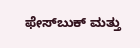ಫೇಸ್‌ಬುಕ್ ಮತ್ತು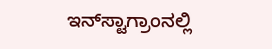ಇನ್‌ಸ್ಟಾಗ್ರಾಂನಲ್ಲಿ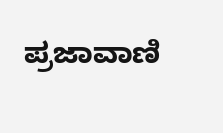ಪ್ರಜಾವಾಣಿ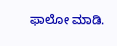ಫಾಲೋ ಮಾಡಿ.